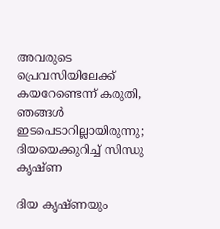അവരുടെ പ്രെവസിയിലേക്ക് കയറേണ്ടെന്ന് കരുതി, ഞങ്ങൾ ഇടപെടാറില്ലായിരുന്നു; ദിയയെക്കുറിച്ച് സിന്ധു കൃഷ്ണ

ദിയ കൃഷ്ണയും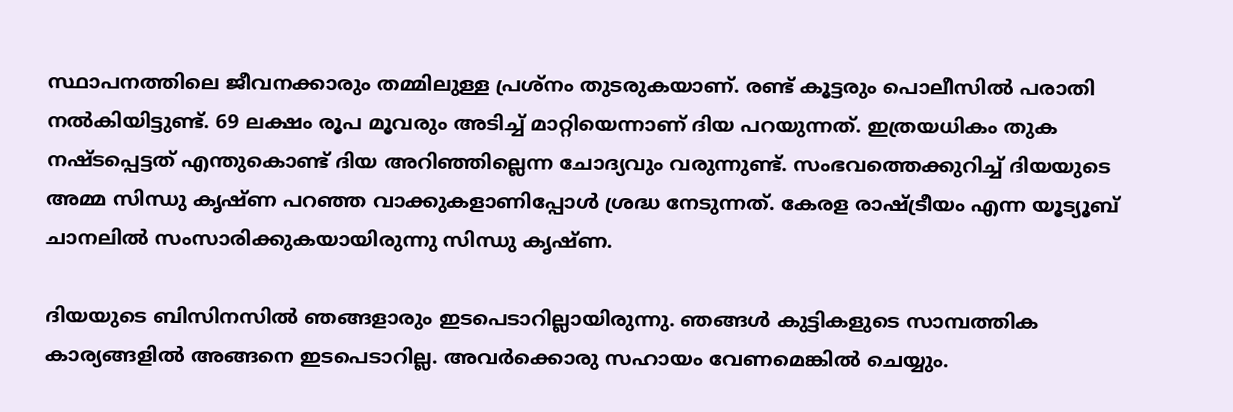സ്ഥാപനത്തിലെ ജീവനക്കാരും തമ്മിലുള്ള പ്രശ്നം തുടരുകയാണ്. രണ്ട് കൂട്ടരും പൊലീസിൽ പരാതി നൽകിയിട്ടുണ്ട്. 69 ലക്ഷം രൂപ മൂവരും അടിച്ച് മാറ്റിയെന്നാണ് ദിയ പറയുന്നത്. ഇത്രയധികം തുക നഷ്ടപ്പെട്ടത് എന്തുകൊണ്ട് ദിയ അറിഞ്ഞില്ലെന്ന ചോദ്യവും വരുന്നുണ്ട്. സംഭവത്തെക്കുറിച്ച് ദിയയുടെ അമ്മ സിന്ധു കൃഷ്ണ പറഞ്ഞ വാക്കുകളാണിപ്പോൾ ശ്രദ്ധ നേടുന്നത്. കേരള രാഷ്ട്രീയം എന്ന യൂട്യൂബ് ചാനലിൽ സംസാരിക്കുകയായിരുന്നു സിന്ധു കൃഷ്ണ.

ദിയയുടെ ബിസിനസിൽ ഞങ്ങളാരും ഇടപെടാറില്ലായിരുന്നു. ഞങ്ങൾ കുട്ടികളുടെ സാമ്പത്തിക കാര്യങ്ങളിൽ അങ്ങനെ ഇടപെടാറില്ല. അവർക്കൊരു സഹായം വേണമെങ്കിൽ ചെയ്യും.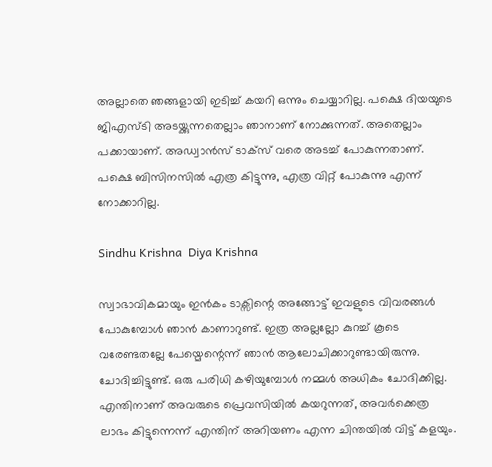അല്ലാതെ ഞങ്ങളായി ഇടിച്ച് കയറി ഒന്നും ചെയ്യാറില്ല. പക്ഷെ ദിയയുടെ ജിഎസ്ടി അടയ്ക്കുന്നതെല്ലാം ഞാനാണ് നോക്കുന്നത്. അതെല്ലാം പക്കായാണ്. അഡ്വാൻസ് ‌ടാക്സ് വരെ അടച്ച് പോകുന്നതാണ്. പക്ഷെ ബിസിനസിൽ എത്ര കിട്ടുന്നു, എത്ര വിറ്റ് പോകുന്നു എന്ന് നോക്കാറില്ല.

Sindhu Krishna  Diya Krishna

സ്വാഭാവികമായും ഇൻകം ടാക്സിന്റെ അങ്ങോട്ട് ഇവളുടെ വിവരങ്ങൾ പോകുമ്പോൾ ഞാൻ കാണാറുണ്ട്. ഇത്ര അല്ലല്ലോ കുറച്ച് കൂടെ വരേണ്ടതല്ലേ പേയ്മെന്റെന്ന് ഞാൻ ആലോചിക്കാറുണ്ടായിരുന്നു. ചോദിച്ചിട്ടുണ്ട്. ഒരു പരിധി കഴിയുമ്പോൾ നമ്മൾ അധികം ചോദിക്കില്ല. എന്തിനാണ് അവരുടെ പ്രെവസിയിൽ കയറുന്നത്, അവർക്കെത്ര ലാഭം കിട്ടുന്നെന്ന് എന്തിന് അറിയണം എന്ന ചിന്തയിൽ വിട്ട് കളയും.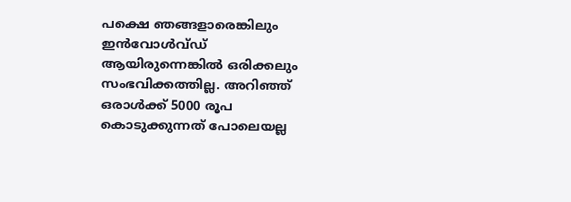പക്ഷെ ഞങ്ങളാരെങ്കിലും ഇൻവോൾവ്‍ഡ് ആയിരുന്നെങ്കിൽ ഒരിക്കലും സംഭവിക്കത്തില്ല. അറിഞ്ഞ് ഒരാൾക്ക് 5000 രൂപ കൊടുക്കുന്നത് പോലെയല്ല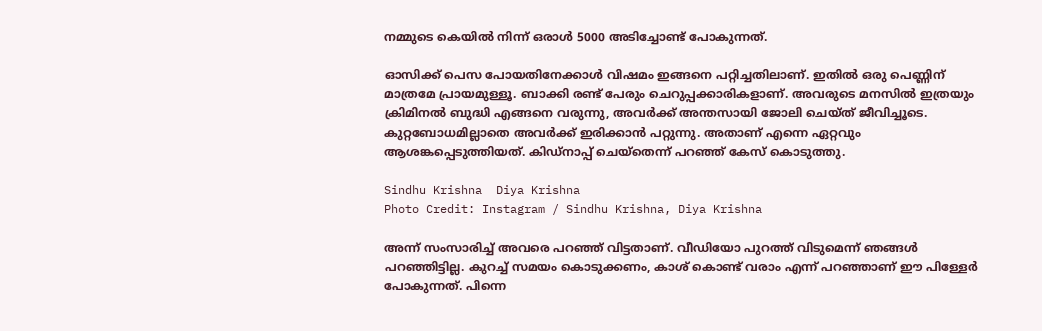നമ്മുടെ കെയിൽ നിന്ന് ഒരാൾ 5000 അടിച്ചോ‌ണ്ട് പോകുന്നത്.

ഓസിക്ക് പെസ പോയതിനേക്കാൾ വിഷമം ഇങ്ങനെ പറ്റിച്ചതിലാണ്. ഇതിൽ ഒരു പെണ്ണിന് മാത്രമേ പ്രായമുള്ളൂ. ബാക്കി രണ്ട് പേരും ചെറുപ്പക്കാരികളാണ്. അവരുടെ മനസിൽ ഇത്രയും ക്രിമിനൽ ബുദ്ധി എങ്ങനെ വരുന്നു, അവർക്ക് അന്തസായി ജോലി ചെയ്ത് ജീവിച്ചൂടെ. കുറ്റബോധമില്ലാതെ അവർക്ക് ഇരിക്കാൻ പറ്റുന്നു. അതാണ് എന്നെ ഏറ്റവും ആശങ്കപ്പെടുത്തിയത്. കിഡ്നാപ്പ് ചെയ്തെന്ന് പറഞ്ഞ് കേസ് കൊടുത്തു.

Sindhu Krishna  Diya Krishna
Photo Credit: Instagram / Sindhu Krishna, Diya Krishna

അന്ന് സംസാരിച്ച് അവരെ പറഞ്ഞ് വിട്ടതാണ്. വീഡിയോ പുറത്ത് വിടുമെന്ന് ഞങ്ങൾ പറഞ്ഞിട്ടില്ല. കുറച്ച് സമയം കൊടുക്കണം, കാശ് കൊണ്ട് വരാം എന്ന് പറഞ്ഞാണ് ഈ പിള്ളേർ പോകുന്നത്. പിന്നെ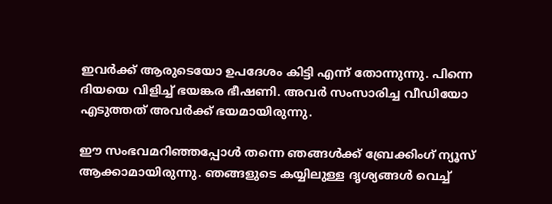ഇവർക്ക് ആരുടെയോ ഉപദേശം കിട്ടി എന്ന് തോന്നുന്നു. പിന്നെ ദിയയെ വിളിച്ച് ഭയങ്കര ഭീഷണി. അവർ സംസാരിച്ച വീഡിയോ എടുത്തത് അവർക്ക് ഭയമായിരുന്നു.

ഈ സംഭവമറിഞ്ഞപ്പോൾ തന്നെ ഞങ്ങൾക്ക് ബ്രേക്കിംഗ് ന്യൂസ് ആക്കാമായിരുന്നു. ഞങ്ങളുടെ കയ്യിലുള്ള ദൃശ്യങ്ങൾ വെച്ച്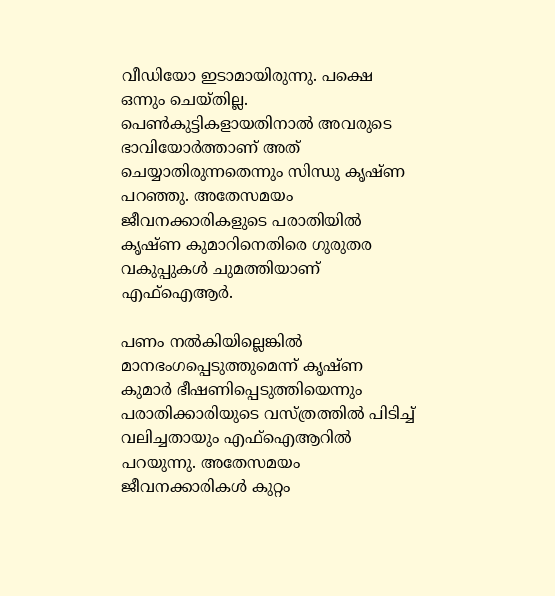വീഡിയോ ഇടാമായിരുന്നു. പക്ഷെ ഒന്നും ചെയ്തില്ല. പെൺകുട്ടികളായതിനാൽ അവരുടെ ഭാവിയോർത്താണ് അത് ചെയ്യാതിരുന്നതെന്നും സിന്ധു കൃഷ്ണ പറഞ്ഞു. അതേസമയം ജീവനക്കാരികളുടെ പരാതിയിൽ കൃഷ്ണ കുമാറിനെതിരെ ഗുരുതര വകുപ്പുകൾ ചുമത്തിയാണ് എഫ്ഐആർ.

പണം നൽകിയില്ലെങ്കിൽ മാനഭംഗപ്പെടുത്തുമെന്ന് കൃഷ്ണ കുമാർ ഭീഷണിപ്പെടുത്തിയെന്നും പരാതിക്കാരിയുടെ വസ്ത്രത്തിൽ പിടിച്ച് വലിച്ചതായും എഫ്ഐആറിൽ പറയുന്നു. അതേസമയം ജീവനക്കാരികൾ കുറ്റം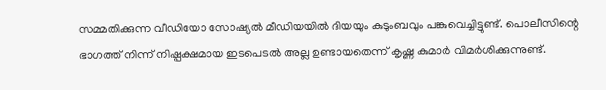സമ്മതിക്കുന്ന വീഡിയോ സോഷ്യൽ മീഡിയയിൽ ദിയയും കുടുംബവും പങ്കുവെച്ചിട്ടുണ്ട്. പൊലീസിന്റെ ഭാഗത്ത് നിന്ന് നിഷ്പക്ഷമായ ഇടപെടൽ അല്ല ഉണ്ടായതെന്ന് കൃഷ്ണ കുമാർ വിമർശിക്കുന്നുണ്ട്.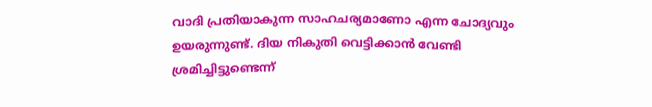വാദി പ്രതിയാകുന്ന സാഹചര്യമാണോ എന്ന ചോദ്യവും ഉയരുന്നുണ്ട്. ദിയ നികുതി വെട്ടിക്കാൻ വേണ്ടി ശ്രമിച്ചിട്ടുണ്ടെന്ന്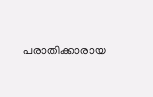പരാതിക്കാരായ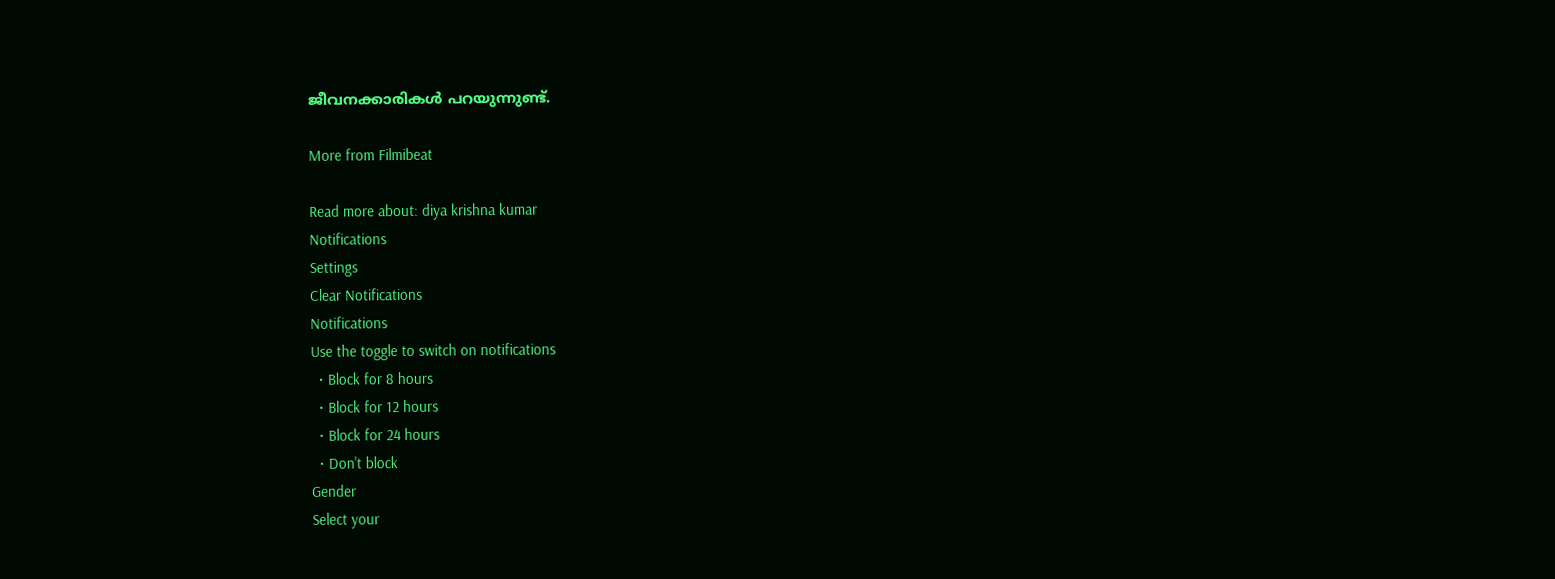ജീവനക്കാരികൾ പറയുന്നുണ്ട്.

More from Filmibeat

Read more about: diya krishna kumar
Notifications
Settings
Clear Notifications
Notifications
Use the toggle to switch on notifications
  • Block for 8 hours
  • Block for 12 hours
  • Block for 24 hours
  • Don't block
Gender
Select your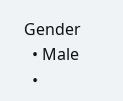Gender
  • Male
  •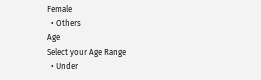Female
  • Others
Age
Select your Age Range
  • Under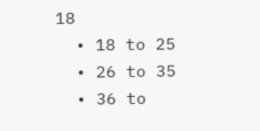18
  • 18 to 25
  • 26 to 35
  • 36 to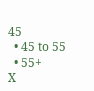45
  • 45 to 55
  • 55+
X